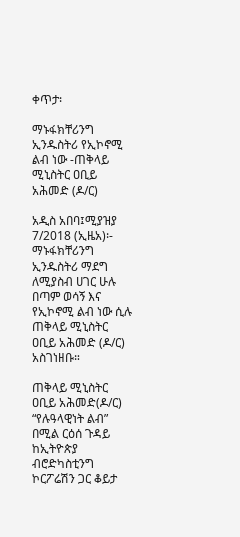ቀጥታ፡

ማኑፋክቸሪንግ ኢንዱስትሪ የኢኮኖሚ ልብ ነው -ጠቅላይ ሚኒስትር ዐቢይ አሕመድ (ዶ/ር)

አዲስ አበባ፤ሚያዝያ 7/2018 (ኢዜአ)፡- ማኑፋክቸሪንግ ኢንዱስትሪ ማደግ ለሚያስብ ሀገር ሁሉ በጣም ወሳኝ እና የኢኮኖሚ ልብ ነው ሲሉ ጠቅላይ ሚኒስትር ዐቢይ አሕመድ (ዶ/ር) አስገነዘቡ።

ጠቅላይ ሚኒስትር ዐቢይ አሕመድ(ዶ/ር) “የሉዓላዊነት ልብ” በሚል ርዕሰ ጉዳይ ከኢትዮጵያ ብሮድካስቲንግ ኮርፖሬሽን ጋር ቆይታ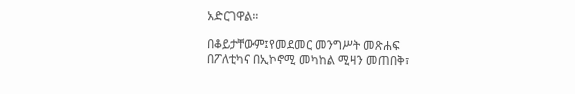አድርገዋል።

በቆይታቸውም፤የመደመር መንግሥት መጽሐፍ በፖለቲካና በኢኮኖሚ መካከል ሚዛን መጠበቅ፣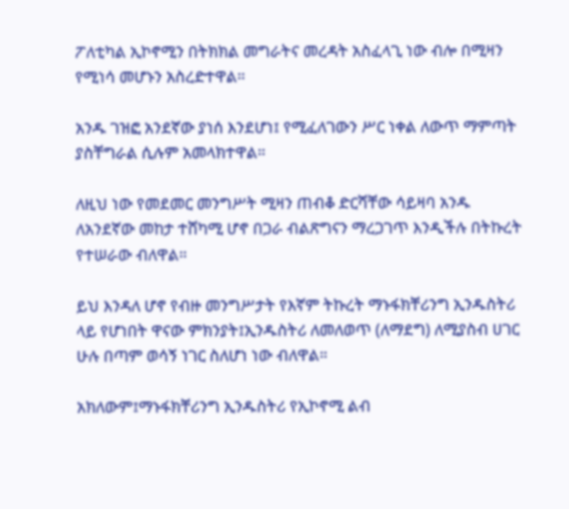ፖለቲካል ኢኮኖሚን በትክክል መግራትና መረዳት አስፈላጊ ነው ብሎ በሚዛን የሚነሳ መሆኑን አስረድተዋል።

አንዱ ገዝፎ አንደኛው ያነሰ እንደሆነ፤ የሚፈለገውን ሥር ነቀል ለውጥ ማምጣት ያስቸግራል ሲሉም አመላክተዋል።

ለዚህ ነው የመደመር መንግሥት ሚዛን ጠብቆ ድርሻቸው ሳይዛባ አንዱ ለአንደኛው መከታ ተሸካሚ ሆኖ በጋራ ብልጽግናን ማረጋገጥ እንዲችሉ በትኩረት የተሠራው ብለዋል።

ይህ እንዳለ ሆኖ የብዙ መንግሥታት የእኛም ትኩረት ማኑፋክቸሪንግ ኢንዱስትሪ ላይ የሆነበት ዋናው ምክንያት፤ኢንዱስትሪ ለመለወጥ (ለማደግ) ለሚያስብ ሀገር ሁሉ በጣም ወሳኝ ነገር ስለሆነ ነው ብለዋል።

አክለውም፤ማኑፋክቸሪንግ ኢንዱስትሪ የኢኮኖሚ ልብ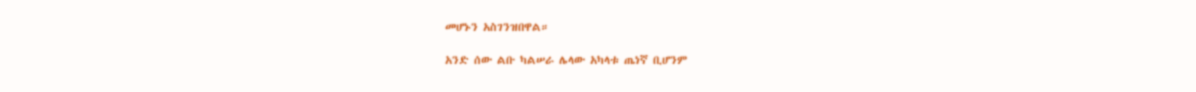መሆኑን አስገንዝበዋል።

አንድ ሰው ልቡ ካልሠራ ሌላው አካላቱ ጤነኛ ቢሆንም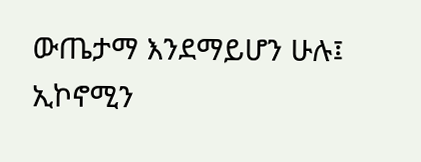ውጤታማ እንደማይሆን ሁሉ፤ ኢኮኖሚን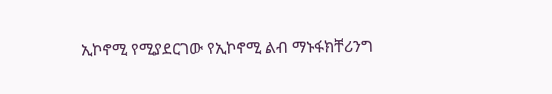ኢኮኖሚ የሚያደርገው የኢኮኖሚ ልብ ማኑፋክቸሪንግ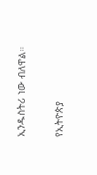ኢንዱስትሪ ነው ብለዋል።

የኢትዮጵያ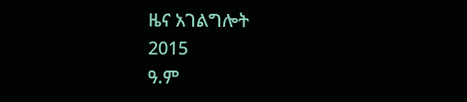ዜና አገልግሎት
2015
ዓ.ም